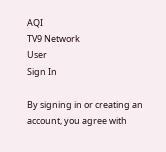AQI
TV9 Network
User
Sign In

By signing in or creating an account, you agree with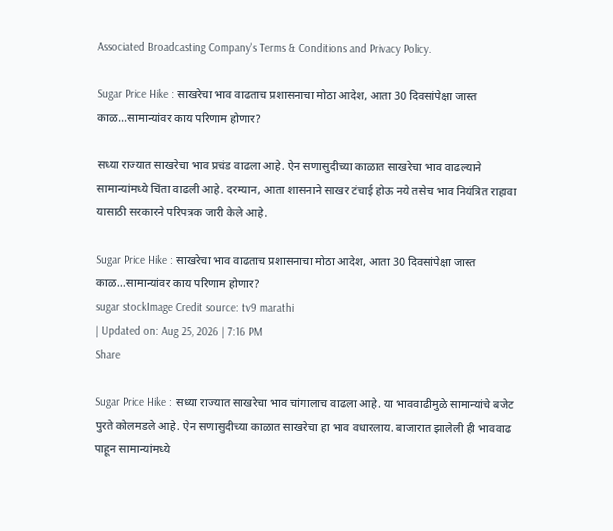Associated Broadcasting Company's Terms & Conditions and Privacy Policy.

Sugar Price Hike : साखरेचा भाव वाढताच प्रशासनाचा मोठा आदेश, आता 30 दिवसांपेक्षा जास्त काळ…सामान्यांवर काय परिणाम होणार?

सध्या राज्यात साखरेचा भाव प्रचंड वाढला आहे. ऐन सणासुदीच्या काळात साखरेचा भाव वाढल्याने सामान्यांमध्ये चिंता वाढली आहे. दरम्यान, आता शासनाने साखर टंचाई होऊ नये तसेच भाव नियंत्रित राहावा यासाठी सरकारने परिपत्रक जारी केले आहे.

Sugar Price Hike : साखरेचा भाव वाढताच प्रशासनाचा मोठा आदेश, आता 30 दिवसांपेक्षा जास्त काळ...सामान्यांवर काय परिणाम होणार?
sugar stockImage Credit source: tv9 marathi
| Updated on: Aug 25, 2026 | 7:16 PM
Share

Sugar Price Hike : सध्या राज्यात साखरेचा भाव चांगालाच वाढला आहे. या भाववाढीमुळे सामान्यांचे बजेट पुरते कोलमडले आहे. ऐन सणासुदीच्या काळात साखरेचा हा भाव वधारलाय. बाजारात झालेली ही भाववाढ पाहून सामान्यांमध्ये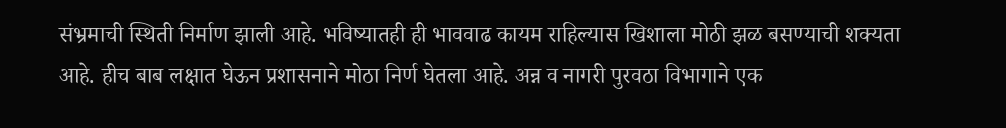संभ्रमाची स्थिती निर्माण झाली आहे. भविष्यातही ही भाववाढ कायम राहिल्यास खिशाला मोठी झळ बसण्याची शक्यता आहे. हीच बाब लक्षात घेऊन प्रशासनाने मोठा निर्ण घेतला आहे. अन्न व नागरी पुरवठा विभागाने एक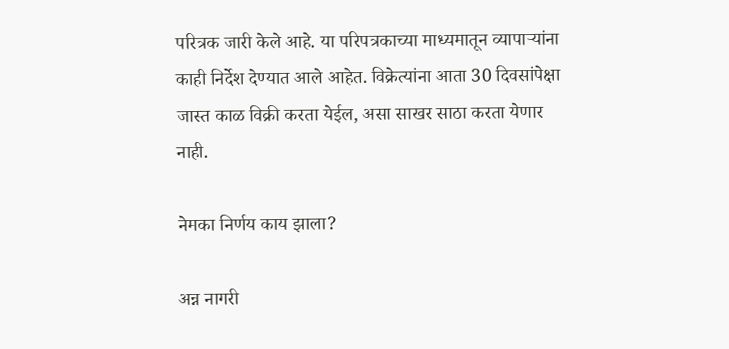परित्रक जारी केले आहे. या परिपत्रकाच्या माध्यमातून व्यापाऱ्यांना काही निर्देश देण्यात आले आहेत. विक्रेत्यांना आता 30 दिवसांपेक्षा जास्त काळ विक्री करता येईल, असा साखर साठा करता येणार नाही.

नेमका निर्णय काय झाला?

अन्न नागरी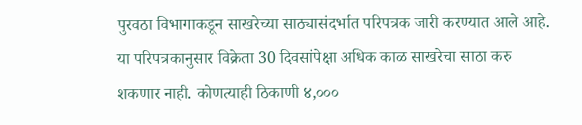पुरवठा विभागाकडून साखरेच्या साठ्यासंदर्भात परिपत्रक जारी करण्यात आले आहे. या परिपत्रकानुसार विक्रेता 30 दिवसांपेक्षा अधिक काळ साखरेचा साठा करु शकणार नाही. कोणत्याही ठिकाणी ४,०००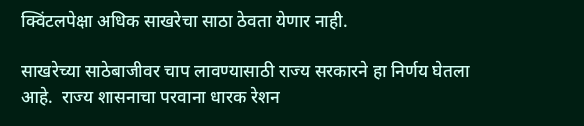क्विंटलपेक्षा अधिक साखरेचा साठा ठेवता येणार नाही.

साखरेच्या साठेबाजीवर चाप लावण्यासाठी राज्य सरकारने हा निर्णय घेतला आहे.  राज्य शासनाचा परवाना धारक रेशन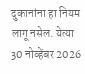दुकानांना हा नियम लागू नसेल. येत्या 30 नोव्हेंबर 2026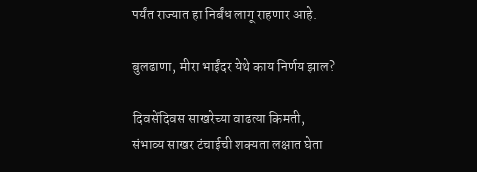पर्यंत राज्यात हा निर्बंध लागू राहणार आहे.

बुलढाणा, मीरा भाईंदर येथे काय निर्णय झाल?

दिवसेंदिवस साखरेच्या वाढत्या किमती, संभाव्य साखर टंचाईची शक्यता लक्षात घेता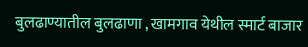बुलढाण्यातील बुलढाणा , खामगाव येथील स्मार्ट बाजार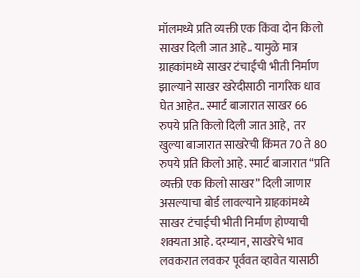मॉलमध्ये प्रति व्यक्ती एक किंवा दोन किलो साखर दिली जात आहे.. यामुळे मात्र ग्राहकांमध्ये साखर टंचाईची भीती निर्माण झाल्याने साखर खरेदीसाठी नागरिक धाव घेत आहेत.. स्मार्ट बाजारात साखर 66 रुपये प्रति किलो दिली जात आहे,  तर खुल्या बाजारात साखरेची किंमत 70 ते 80 रुपये प्रति किलो आहे. स्मार्ट बाजारात “प्रति व्यक्ती एक किलो साखर” दिली जाणार असल्याचा बोर्ड लावल्याने ग्राहकांमध्ये साखर टंचाईची भीती निर्माण होण्याची शक्यता आहे. दरम्यान, साखरेचे भाव लवकरात लवकर पूर्ववत व्हावेत यासाठी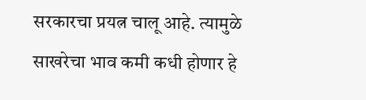सरकारचा प्रयत्न चालू आहे. त्यामुळे साखरेचा भाव कमी कधी होणार हे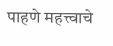पाहणे महत्त्वाचे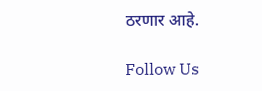ठरणार आहे.

Follow Us